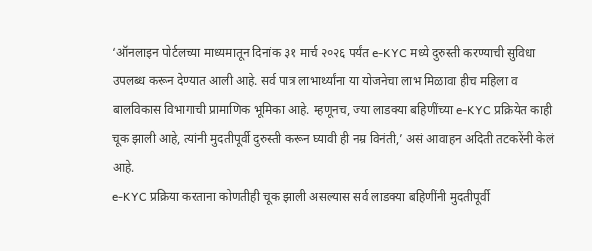‘ऑनलाइन पोर्टलच्या माध्यमातून दिनांक ३१ मार्च २०२६ पर्यंत e-KYC मध्ये दुरुस्ती करण्याची सुविधा उपलब्ध करून देण्यात आली आहे. सर्व पात्र लाभार्थ्यांना या योजनेचा लाभ मिळावा हीच महिला व बालविकास विभागाची प्रामाणिक भूमिका आहे. म्हणूनच, ज्या लाडक्या बहिणींच्या e-KYC प्रक्रियेत काही चूक झाली आहे, त्यांनी मुदतीपूर्वी दुरुस्ती करून घ्यावी ही नम्र विनंती,’ असं आवाहन अदिती तटकरेंनी केलं आहे.
e-KYC प्रक्रिया करताना कोणतीही चूक झाली असल्यास सर्व लाडक्या बहिणींनी मुदतीपूर्वी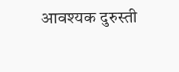आवश्यक दुरुस्ती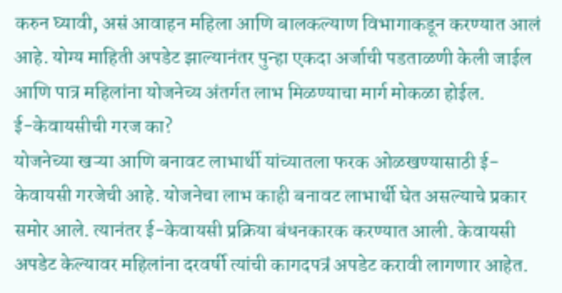करुन घ्यावी, असं आवाहन महिला आणि बालकल्याण विभागाकडून करण्यात आलं आहे. योग्य माहिती अपडेट झाल्यानंतर पुन्हा एकदा अर्जाची पडताळणी केली जाईल आणि पात्र महिलांना योजनेच्य अंतर्गत लाभ मिळण्याचा मार्ग मोकळा होईल.
ई-केवायसीची गरज का?
योजनेच्या खऱ्या आणि बनावट लाभार्थी यांच्यातला फरक ओळखण्यासाठी ई-केवायसी गरजेची आहे. योजनेचा लाभ काही बनावट लाभार्थी घेत असल्याचे प्रकार समोर आले. त्यानंतर ई-केवायसी प्रक्रिया बंधनकारक करण्यात आली. केवायसी अपडेट केल्यावर महिलांना दरवर्षी त्यांची कागदपत्रं अपडेट करावी लागणार आहेत.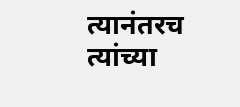त्यानंतरच त्यांच्या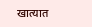खात्यात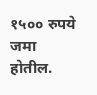१५०० रुपये जमा होतील.